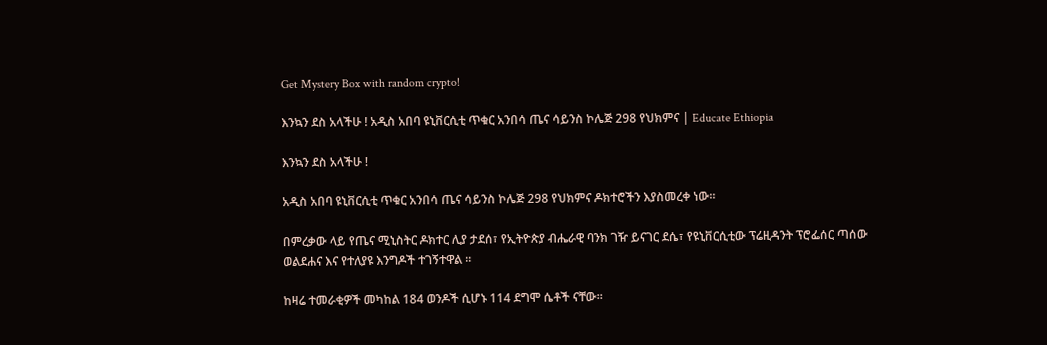Get Mystery Box with random crypto!

እንኳን ደስ አላችሁ ! አዲስ አበባ ዩኒቨርሲቲ ጥቁር አንበሳ ጤና ሳይንስ ኮሌጅ 298 የህክምና | Educate Ethiopia

እንኳን ደስ አላችሁ !

አዲስ አበባ ዩኒቨርሲቲ ጥቁር አንበሳ ጤና ሳይንስ ኮሌጅ 298 የህክምና ዶክተሮችን እያስመረቀ ነው።

በምረቃው ላይ የጤና ሚኒስትር ዶክተር ሊያ ታደሰ፣ የኢትዮጵያ ብሔራዊ ባንክ ገዥ ይናገር ደሴ፣ የዩኒቨርሲቲው ፕሬዚዳንት ፕሮፌሰር ጣሰው ወልደሐና እና የተለያዩ እንግዶች ተገኝተዋል ።

ከዛሬ ተመራቂዎች መካከል 184 ወንዶች ሲሆኑ 114 ደግሞ ሴቶች ናቸው።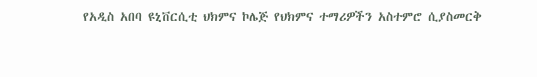የአዲስ አበባ ዩኒቨርሲቲ ህክምና ኮሌጅ የህክምና ተማሪዎችን አስተምሮ ሲያስመርቅ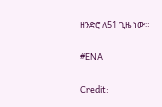ዘንድሮ ለ51 ጊዜ ነው።

#ENA

Credit: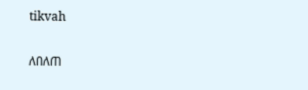tikvah

ለበለጠ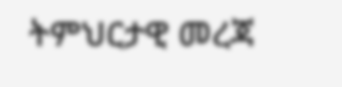ትምህርታዊ መረጃ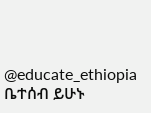@educate_ethiopia ቤተሰብ ይሁኑ